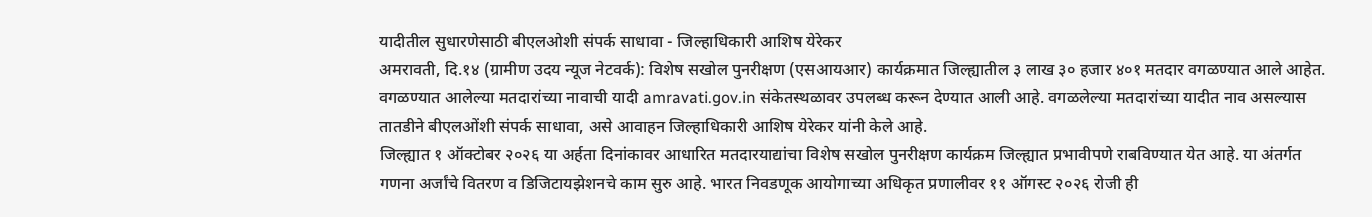यादीतील सुधारणेसाठी बीएलओशी संपर्क साधावा - जिल्हाधिकारी आशिष येरेकर
अमरावती, दि.१४ (ग्रामीण उदय न्यूज नेटवर्क): विशेष सखोल पुनरीक्षण (एसआयआर) कार्यक्रमात जिल्ह्यातील ३ लाख ३० हजार ४०१ मतदार वगळण्यात आले आहेत. वगळण्यात आलेल्या मतदारांच्या नावाची यादी amravati.gov.in संकेतस्थळावर उपलब्ध करून देण्यात आली आहे. वगळलेल्या मतदारांच्या यादीत नाव असल्यास तातडीने बीएलओंशी संपर्क साधावा, असे आवाहन जिल्हाधिकारी आशिष येरेकर यांनी केले आहे.
जिल्ह्यात १ ऑक्टोबर २०२६ या अर्हता दिनांकावर आधारित मतदारयाद्यांचा विशेष सखोल पुनरीक्षण कार्यक्रम जिल्ह्यात प्रभावीपणे राबविण्यात येत आहे. या अंतर्गत गणना अर्जांचे वितरण व डिजिटायझेशनचे काम सुरु आहे. भारत निवडणूक आयोगाच्या अधिकृत प्रणालीवर ११ ऑगस्ट २०२६ रोजी ही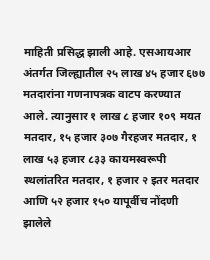माहिती प्रसिद्ध झाली आहे. एसआयआर अंतर्गत जिल्ह्यातील २५ लाख ४५ हजार ६७७ मतदारांना गणनापत्रक वाटप करण्यात आले. त्यानुसार १ लाख ८ हजार १०९ मयत मतदार, १५ हजार ३०७ गैरहजर मतदार, १ लाख ५३ हजार ८३३ कायमस्वरूपी स्थलांतरित मतदार, १ हजार २ इतर मतदार आणि ५२ हजार १५० यापूर्वीच नोंदणी झालेले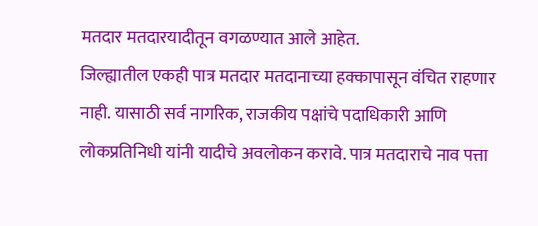मतदार मतदारयादीतून वगळण्यात आले आहेत.
जिल्ह्यातील एकही पात्र मतदार मतदानाच्या हक्कापासून वंचित राहणार नाही. यासाठी सर्व नागरिक, राजकीय पक्षांचे पदाधिकारी आणि लोकप्रतिनिधी यांनी यादीचे अवलोकन करावे. पात्र मतदाराचे नाव पत्ता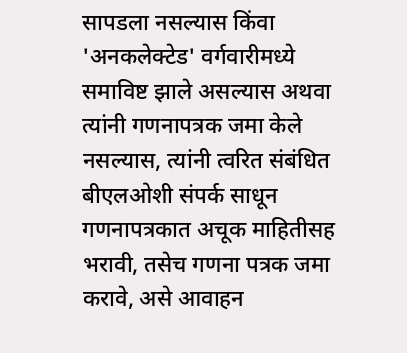सापडला नसल्यास किंवा 'अनकलेक्टेड' वर्गवारीमध्ये समाविष्ट झाले असल्यास अथवा त्यांनी गणनापत्रक जमा केले नसल्यास, त्यांनी त्वरित संबंधित बीएलओशी संपर्क साधून गणनापत्रकात अचूक माहितीसह भरावी, तसेच गणना पत्रक जमा करावे, असे आवाहन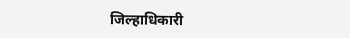जिल्हाधिकारी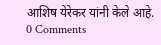आशिष येरेकर यांनी केले आहे.
0 Comments